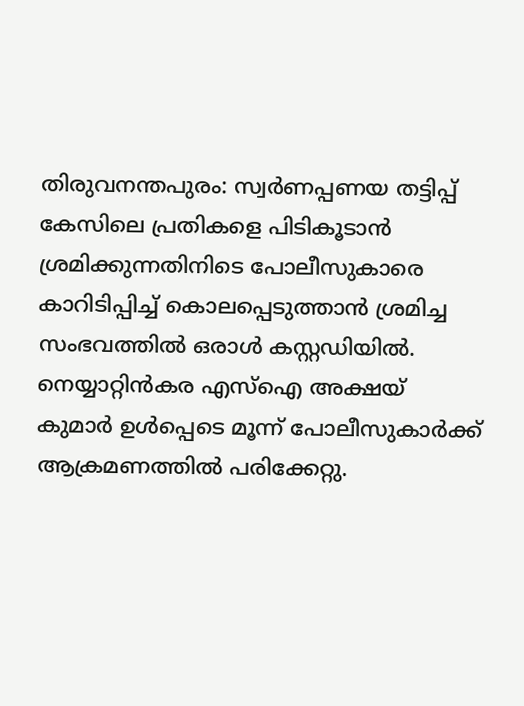തിരുവനന്തപുരം: സ്വർണപ്പണയ തട്ടിപ്പ് കേസിലെ പ്രതികളെ പിടികൂടാൻ ശ്രമിക്കുന്നതിനിടെ പോലീസുകാരെ കാറിടിപ്പിച്ച് കൊലപ്പെടുത്താൻ ശ്രമിച്ച സംഭവത്തിൽ ഒരാൾ കസ്റ്റഡിയിൽ. നെയ്യാറ്റിൻകര എസ്ഐ അക്ഷയ് കുമാർ ഉൾപ്പെടെ മൂന്ന് പോലീസുകാർക്ക് ആക്രമണത്തിൽ പരിക്കേറ്റു.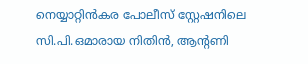നെയ്യാറ്റിൻകര പോലീസ് സ്റ്റേഷനിലെ സി.പി.ഒമാരായ നിതിൻ, ആന്റണി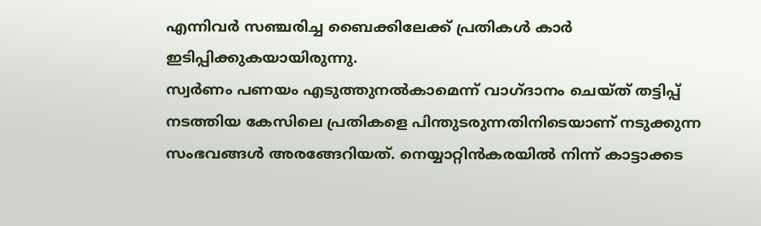എന്നിവർ സഞ്ചരിച്ച ബൈക്കിലേക്ക് പ്രതികൾ കാർ ഇടിപ്പിക്കുകയായിരുന്നു.
സ്വർണം പണയം എടുത്തുനൽകാമെന്ന് വാഗ്ദാനം ചെയ്ത് തട്ടിപ്പ് നടത്തിയ കേസിലെ പ്രതികളെ പിന്തുടരുന്നതിനിടെയാണ് നടുക്കുന്ന സംഭവങ്ങൾ അരങ്ങേറിയത്. നെയ്യാറ്റിൻകരയിൽ നിന്ന് കാട്ടാക്കട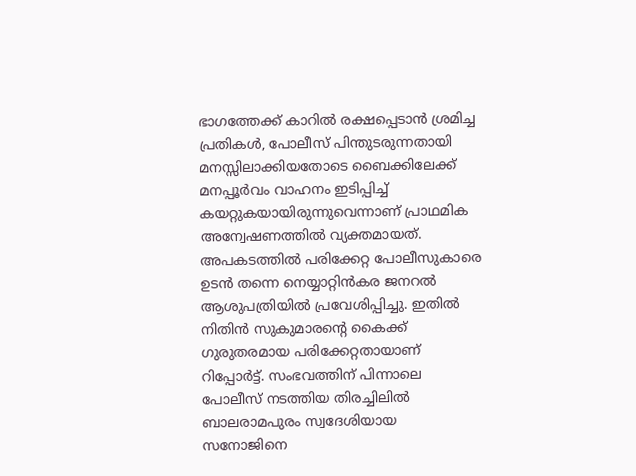ഭാഗത്തേക്ക് കാറിൽ രക്ഷപ്പെടാൻ ശ്രമിച്ച പ്രതികൾ, പോലീസ് പിന്തുടരുന്നതായി മനസ്സിലാക്കിയതോടെ ബൈക്കിലേക്ക് മനപ്പൂർവം വാഹനം ഇടിപ്പിച്ച് കയറ്റുകയായിരുന്നുവെന്നാണ് പ്രാഥമിക അന്വേഷണത്തിൽ വ്യക്തമായത്.
അപകടത്തിൽ പരിക്കേറ്റ പോലീസുകാരെ ഉടൻ തന്നെ നെയ്യാറ്റിൻകര ജനറൽ ആശുപത്രിയിൽ പ്രവേശിപ്പിച്ചു. ഇതിൽ നിതിൻ സുകുമാരന്റെ കൈക്ക് ഗുരുതരമായ പരിക്കേറ്റതായാണ് റിപ്പോർട്ട്. സംഭവത്തിന് പിന്നാലെ പോലീസ് നടത്തിയ തിരച്ചിലിൽ ബാലരാമപുരം സ്വദേശിയായ സനോജിനെ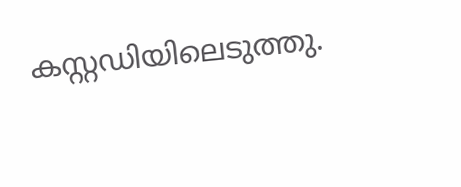കസ്റ്റഡിയിലെടുത്തു.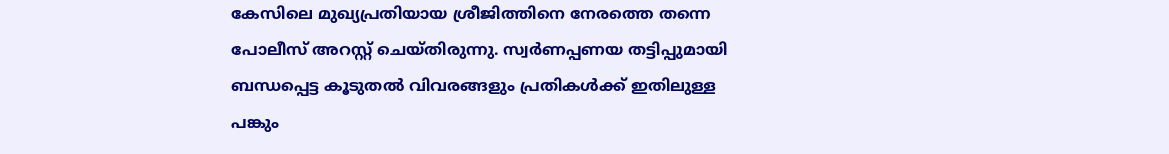കേസിലെ മുഖ്യപ്രതിയായ ശ്രീജിത്തിനെ നേരത്തെ തന്നെ പോലീസ് അറസ്റ്റ് ചെയ്തിരുന്നു. സ്വർണപ്പണയ തട്ടിപ്പുമായി ബന്ധപ്പെട്ട കൂടുതൽ വിവരങ്ങളും പ്രതികൾക്ക് ഇതിലുള്ള പങ്കും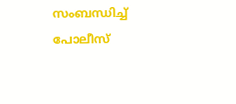സംബന്ധിച്ച് പോലീസ്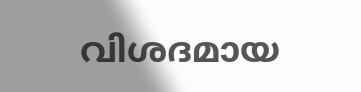വിശദമായ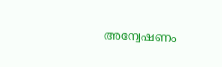അന്വേഷണം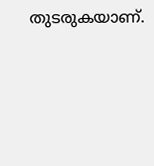തുടരുകയാണ്.